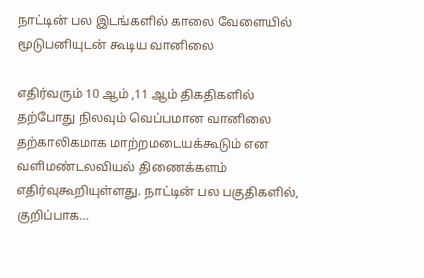நாட்டின் பல இடங்களில் காலை வேளையில் மூடுபனியுடன் கூடிய வானிலை

எதிர்வரும் 10 ஆம் ,11 ஆம் திகதிகளில் தற்போது நிலவும் வெப்பமான வானிலை தற்காலிகமாக மாற்றமடையக்கூடும் என வளிமண்டலவியல் திணைக்களம் எதிர்வுகூறியுள்ளது. நாட்டின் பல பகுதிகளில், குறிப்பாக…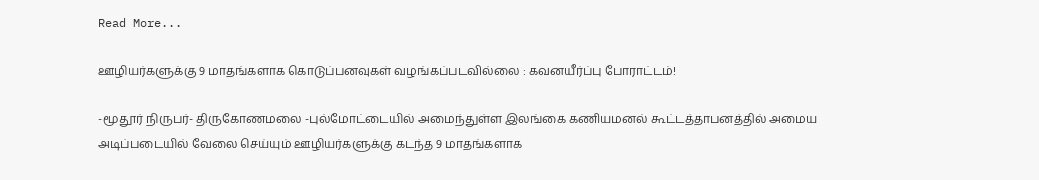Read More...

ஊழியர்களுக்கு 9 மாதங்களாக கொடுப்பனவுகள் வழங்கப்படவில்லை : கவனயீர்ப்பு போராட்டம்!

-மூதூர் நிருபர்- திருகோணமலை -புல்மோட்டையில் அமைந்துள்ள இலங்கை கணியமனல் கூட்டத்தாபனத்தில் அமைய அடிப்படையில் வேலை செய்யும் ஊழியர்களுக்கு கடந்த 9 மாதங்களாக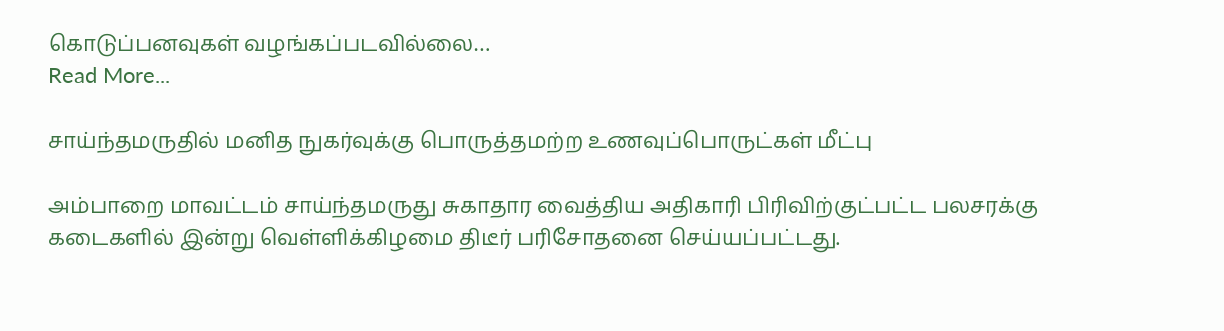கொடுப்பனவுகள் வழங்கப்படவில்லை…
Read More...

சாய்ந்தமருதில் மனித நுகர்வுக்கு பொருத்தமற்ற உணவுப்பொருட்கள் மீட்பு

அம்பாறை மாவட்டம் சாய்ந்தமருது சுகாதார வைத்திய அதிகாரி பிரிவிற்குட்பட்ட பலசரக்கு கடைகளில் இன்று வெள்ளிக்கிழமை திடீர் பரிசோதனை செய்யப்பட்டது.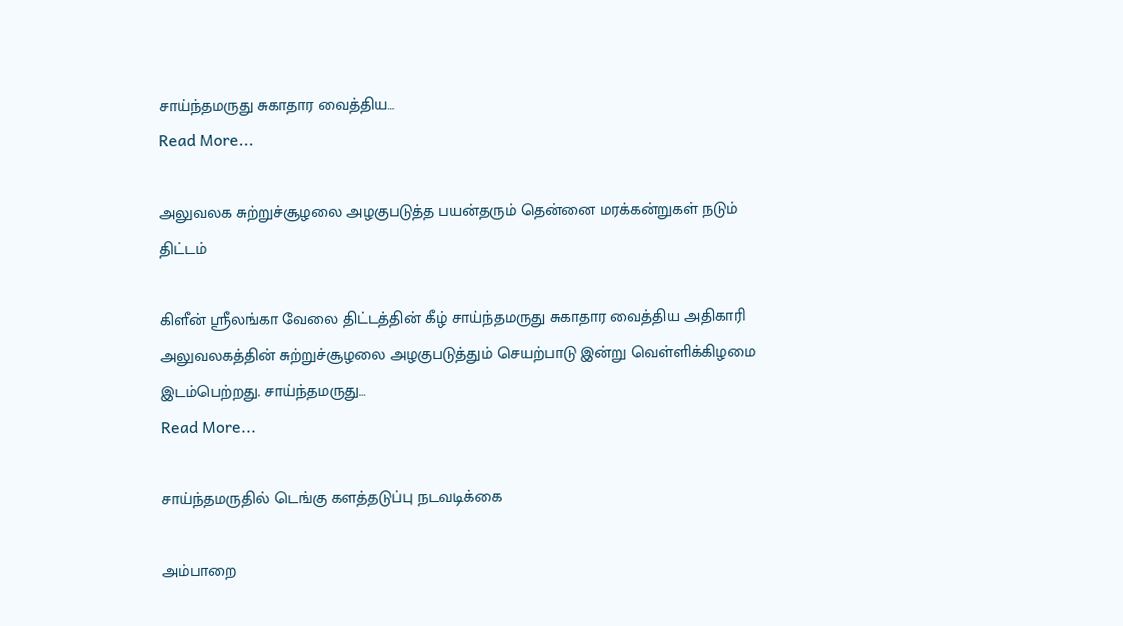சாய்ந்தமருது சுகாதார வைத்திய…
Read More...

அலுவலக சுற்றுச்சூழலை அழகுபடுத்த பயன்தரும் தென்னை மரக்கன்றுகள் நடும் திட்டம்

கிளீன் ஸ்ரீலங்கா வேலை திட்டத்தின் கீழ் சாய்ந்தமருது சுகாதார வைத்திய அதிகாரி அலுவலகத்தின் சுற்றுச்சூழலை அழகுபடுத்தும் செயற்பாடு இன்று வெள்ளிக்கிழமை இடம்பெற்றது. சாய்ந்தமருது…
Read More...

சாய்ந்தமருதில் டெங்கு களத்தடுப்பு நடவடிக்கை

அம்பாறை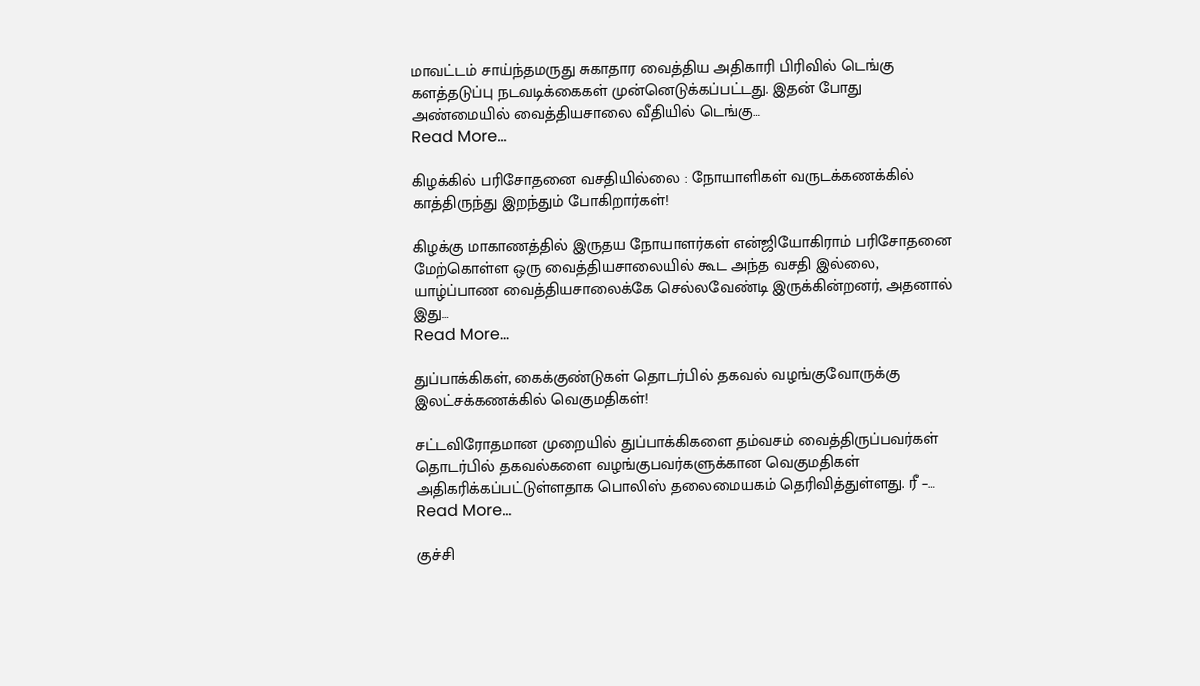மாவட்டம் சாய்ந்தமருது சுகாதார வைத்திய அதிகாரி பிரிவில் டெங்கு களத்தடுப்பு நடவடிக்கைகள் முன்னெடுக்கப்பட்டது. இதன் போது அண்மையில் வைத்தியசாலை வீதியில் டெங்கு…
Read More...

கிழக்கில் பரிசோதனை வசதியில்லை : நோயாளிகள் வருடக்கணக்கில் காத்திருந்து இறந்தும் போகிறார்கள்!

கிழக்கு மாகாணத்தில் இருதய நோயாளர்கள் என்ஜியோகிராம் பரிசோதனை மேற்கொள்ள ஒரு வைத்தியசாலையில் கூட அந்த வசதி இல்லை, யாழ்ப்பாண வைத்தியசாலைக்கே செல்லவேண்டி இருக்கின்றனர், அதனால் இது…
Read More...

துப்பாக்கிகள், கைக்குண்டுகள் தொடர்பில் தகவல் வழங்குவோருக்கு இலட்சக்கணக்கில் வெகுமதிகள்!

சட்டவிரோதமான முறையில் துப்பாக்கிகளை தம்வசம் வைத்திருப்பவர்கள் தொடர்பில் தகவல்களை வழங்குபவர்களுக்கான வெகுமதிகள் அதிகரிக்கப்பட்டுள்ளதாக பொலிஸ் தலைமையகம் தெரிவித்துள்ளது. ரீ –…
Read More...

குச்சி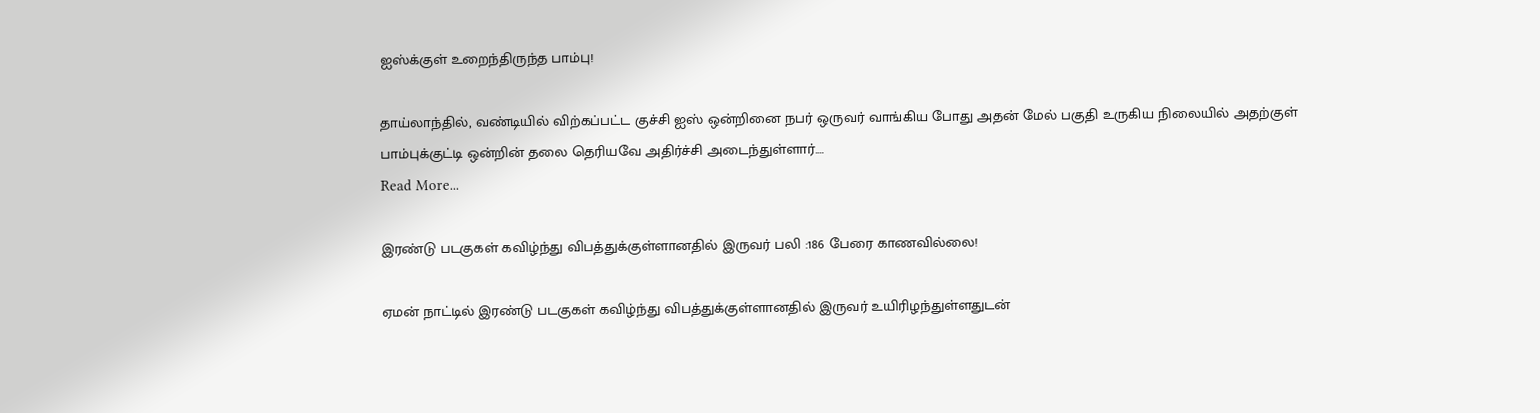ஐஸ்க்குள் உறைந்திருந்த பாம்பு!

தாய்லாந்தில், வண்டியில் விற்கப்பட்ட குச்சி ஐஸ் ஒன்றினை நபர் ஒருவர் வாங்கிய போது அதன் மேல் பகுதி உருகிய நிலையில் அதற்குள் பாம்புக்குட்டி ஒன்றின் தலை தெரியவே அதிர்ச்சி அடைந்துள்ளார்.…
Read More...

இரண்டு படகுகள் கவிழ்ந்து விபத்துக்குள்ளானதில் இருவர் பலி :186 பேரை காணவில்லை!

ஏமன் நாட்டில் இரண்டு படகுகள் கவிழ்ந்து விபத்துக்குள்ளானதில் இருவர் உயிரிழந்துள்ளதுடன்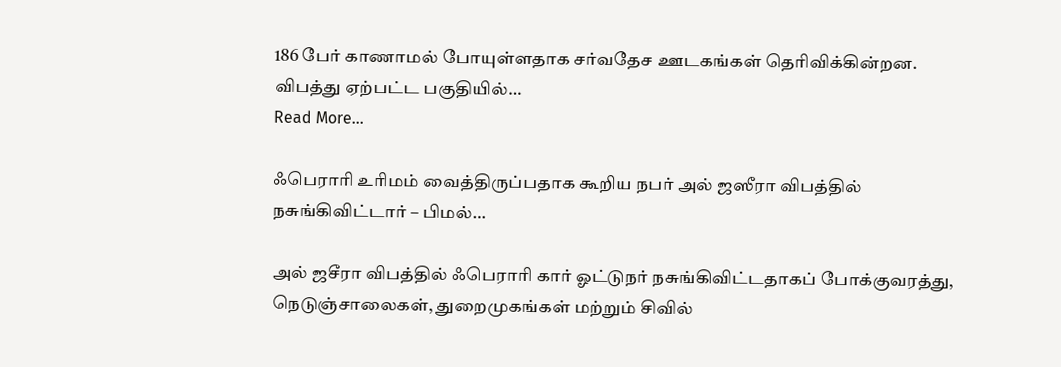186 பேர் காணாமல் போயுள்ளதாக சர்வதேச ஊடகங்கள் தெரிவிக்கின்றன. விபத்து ஏற்பட்ட பகுதியில்…
Read More...

ஃபெராரி உரிமம் வைத்திருப்பதாக கூறிய நபர் அல் ஜஸீரா விபத்தில் நசுங்கிவிட்டார் – பிமல்…

அல் ஜசீரா விபத்தில் ஃபெராரி கார் ஓட்டுநர் நசுங்கிவிட்டதாகப் போக்குவரத்து, நெடுஞ்சாலைகள், துறைமுகங்கள் மற்றும் சிவில்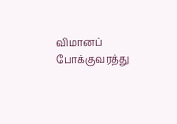விமானப் போக்குவரத்து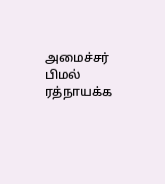அமைச்சர் பிமல் ரத்நாயக்க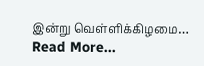இன்று வெள்ளிக்கிழமை…
Read More...